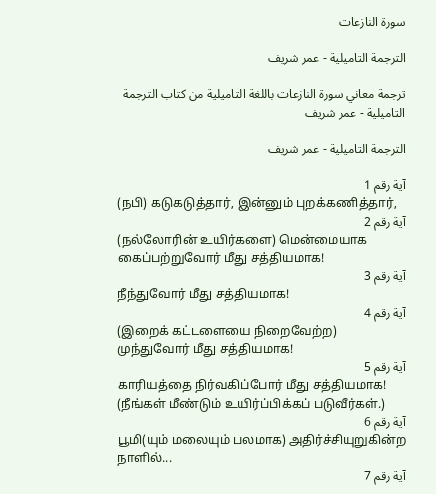سورة النازعات

الترجمة التاميلية - عمر شريف

ترجمة معاني سورة النازعات باللغة التاميلية من كتاب الترجمة التاميلية - عمر شريف

الترجمة التاميلية - عمر شريف

آية رقم 1
(நபி) கடுகடுத்தார், இன்னும் புறக்கணித்தார்,
آية رقم 2
(நல்லோரின் உயிர்களை) மென்மையாக கைப்பற்றுவோர் மீது சத்தியமாக!
آية رقم 3
நீந்துவோர் மீது சத்தியமாக!
آية رقم 4
(இறைக் கட்டளையை நிறைவேற்ற) முந்துவோர் மீது சத்தியமாக!
آية رقم 5
காரியத்தை நிர்வகிப்போர் மீது சத்தியமாக! (நீங்கள் மீண்டும் உயிர்ப்பிக்கப் படுவீர்கள்.)
آية رقم 6
பூமி(யும் மலையும் பலமாக) அதிர்ச்சியுறுகின்ற நாளில்...
آية رقم 7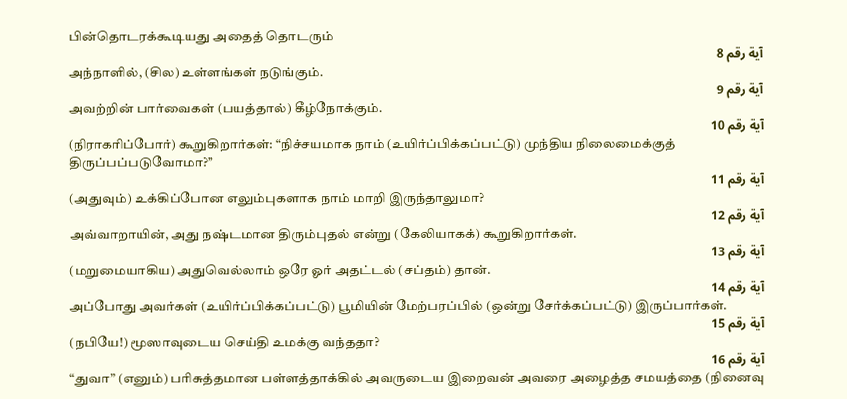பின்தொடரக்கூடியது அதைத் தொடரும்
آية رقم 8
அந்நாளில், (சில) உள்ளங்கள் நடுங்கும்.
آية رقم 9
அவற்றின் பார்வைகள் (பயத்தால்) கீழ்நோக்கும்.
آية رقم 10
(நிராகரிப்போர்) கூறுகிறார்கள்: “நிச்சயமாக நாம் (உயிர்ப்பிக்கப்பட்டு) முந்திய நிலைமைக்குத் திருப்பப்படுவோமா?’’
آية رقم 11
(அதுவும்) உக்கிப்போன எலும்புகளாக நாம் மாறி இருந்தாலுமா?
آية رقم 12
அவ்வாறாயின், அது நஷ்டமான திரும்புதல் என்று (கேலியாகக்) கூறுகிறார்கள்.
آية رقم 13
(மறுமையாகிய) அதுவெல்லாம் ஒரே ஓர் அதட்டல் (சப்தம்) தான்.
آية رقم 14
அப்போது அவர்கள் (உயிர்ப்பிக்கப்பட்டு) பூமியின் மேற்பரப்பில் (ஒன்று சேர்க்கப்பட்டு) இருப்பார்கள்.
آية رقم 15
(நபியே!) மூஸாவுடைய செய்தி உமக்கு வந்ததா?
آية رقم 16
“துவா” (எனும்) பரிசுத்தமான பள்ளத்தாக்கில் அவருடைய இறைவன் அவரை அழைத்த சமயத்தை (நினைவு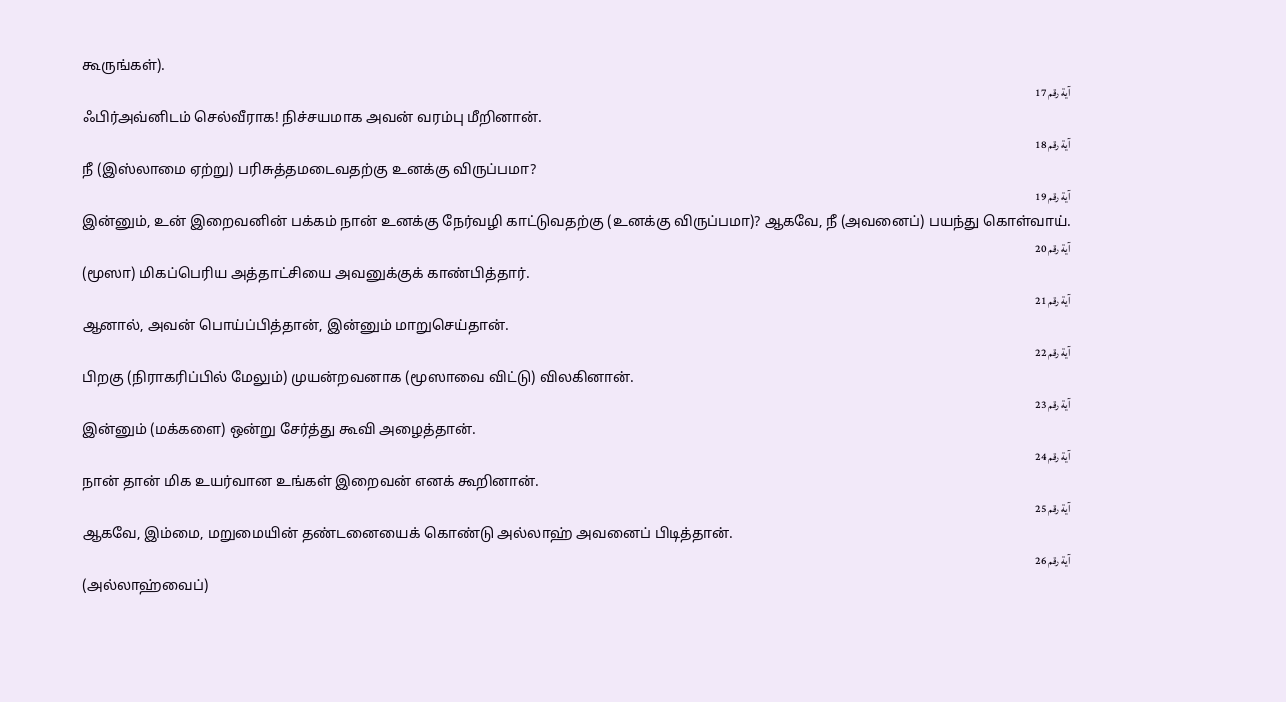கூருங்கள்).
آية رقم 17
ஃபிர்அவ்னிடம் செல்வீராக! நிச்சயமாக அவன் வரம்பு மீறினான்.
آية رقم 18
நீ (இஸ்லாமை ஏற்று) பரிசுத்தமடைவதற்கு உனக்கு விருப்பமா?
آية رقم 19
இன்னும், உன் இறைவனின் பக்கம் நான் உனக்கு நேர்வழி காட்டுவதற்கு (உனக்கு விருப்பமா)? ஆகவே, நீ (அவனைப்) பயந்து கொள்வாய்.
آية رقم 20
(மூஸா) மிகப்பெரிய அத்தாட்சியை அவனுக்குக் காண்பித்தார்.
آية رقم 21
ஆனால், அவன் பொய்ப்பித்தான், இன்னும் மாறுசெய்தான்.
آية رقم 22
பிறகு (நிராகரிப்பில் மேலும்) முயன்றவனாக (மூஸாவை விட்டு) விலகினான்.
آية رقم 23
இன்னும் (மக்களை) ஒன்று சேர்த்து கூவி அழைத்தான்.
آية رقم 24
நான் தான் மிக உயர்வான உங்கள் இறைவன் எனக் கூறினான்.
آية رقم 25
ஆகவே, இம்மை, மறுமையின் தண்டனையைக் கொண்டு அல்லாஹ் அவனைப் பிடித்தான்.
آية رقم 26
(அல்லாஹ்வைப்)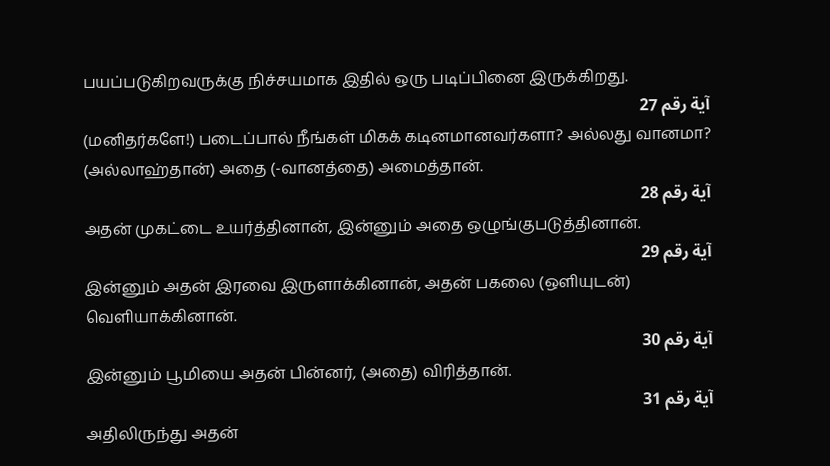பயப்படுகிறவருக்கு நிச்சயமாக இதில் ஒரு படிப்பினை இருக்கிறது.
آية رقم 27
(மனிதர்களே!) படைப்பால் நீங்கள் மிகக் கடினமானவர்களா? அல்லது வானமா? (அல்லாஹ்தான்) அதை (-வானத்தை) அமைத்தான்.
آية رقم 28
அதன் முகட்டை உயர்த்தினான், இன்னும் அதை ஒழுங்குபடுத்தினான்.
آية رقم 29
இன்னும் அதன் இரவை இருளாக்கினான், அதன் பகலை (ஒளியுடன்) வெளியாக்கினான்.
آية رقم 30
இன்னும் பூமியை அதன் பின்னர், (அதை) விரித்தான்.
آية رقم 31
அதிலிருந்து அதன்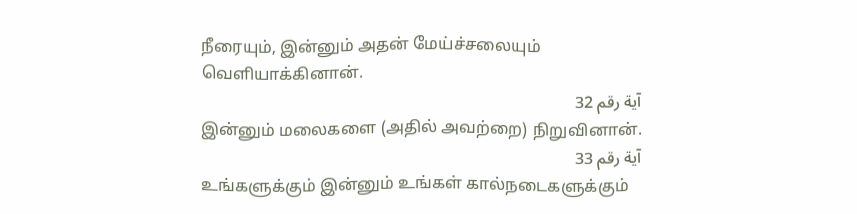நீரையும், இன்னும் அதன் மேய்ச்சலையும் வெளியாக்கினான்.
آية رقم 32
இன்னும் மலைகளை (அதில் அவற்றை) நிறுவினான்.
آية رقم 33
உங்களுக்கும் இன்னும் உங்கள் கால்நடைகளுக்கும்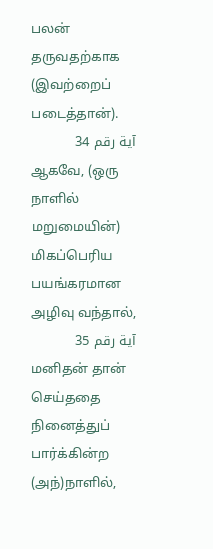பலன் தருவதற்காக (இவற்றைப் படைத்தான்).
آية رقم 34
ஆகவே, (ஒரு நாளில் மறுமையின்) மிகப்பெரிய பயங்கரமான அழிவு வந்தால்,
آية رقم 35
மனிதன் தான் செய்ததை நினைத்துப் பார்க்கின்ற (அந்)நாளில்,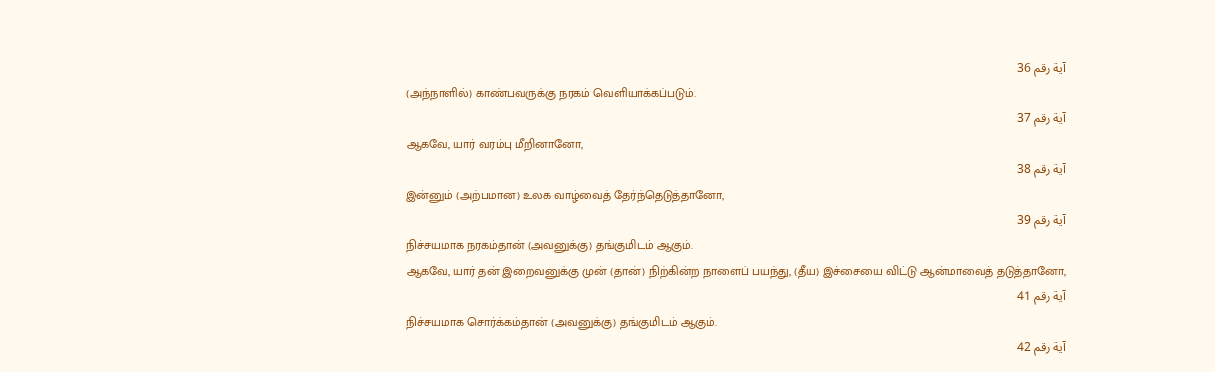آية رقم 36
(அந்நாளில்) காண்பவருக்கு நரகம் வெளியாக்கப்படும்.
آية رقم 37
ஆகவே, யார் வரம்பு மீறினானோ,
آية رقم 38
இன்னும் (அற்பமான) உலக வாழ்வைத் தேர்ந்தெடுத்தானோ,
آية رقم 39
நிச்சயமாக நரகம்தான் (அவனுக்கு) தங்குமிடம் ஆகும்.
ஆகவே, யார் தன் இறைவனுக்கு முன் (தான்) நிற்கின்ற நாளைப் பயந்து, (தீய) இச்சையை விட்டு ஆன்மாவைத் தடுத்தானோ,
آية رقم 41
நிச்சயமாக சொர்க்கம்தான் (அவனுக்கு) தங்குமிடம் ஆகும்.
آية رقم 42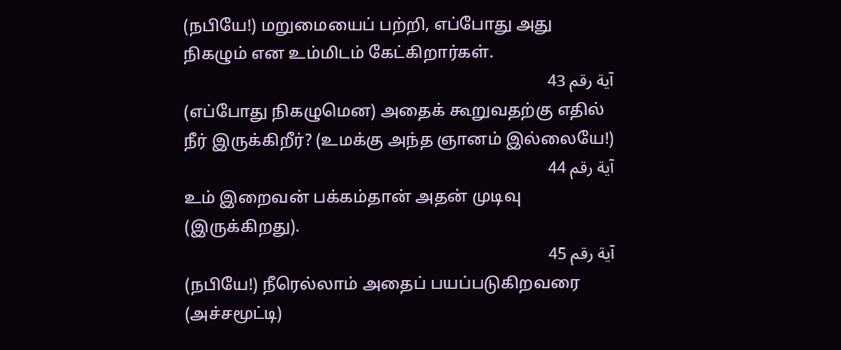(நபியே!) மறுமையைப் பற்றி, எப்போது அது நிகழும் என உம்மிடம் கேட்கிறார்கள்.
آية رقم 43
(எப்போது நிகழுமென) அதைக் கூறுவதற்கு எதில் நீர் இருக்கிறீர்? (உமக்கு அந்த ஞானம் இல்லையே!)
آية رقم 44
உம் இறைவன் பக்கம்தான் அதன் முடிவு (இருக்கிறது).
آية رقم 45
(நபியே!) நீரெல்லாம் அதைப் பயப்படுகிறவரை (அச்சமூட்டி)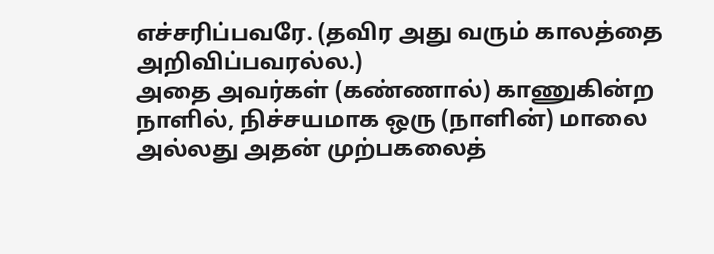எச்சரிப்பவரே. (தவிர அது வரும் காலத்தை அறிவிப்பவரல்ல.)
அதை அவர்கள் (கண்ணால்) காணுகின்ற நாளில், நிச்சயமாக ஒரு (நாளின்) மாலை அல்லது அதன் முற்பகலைத்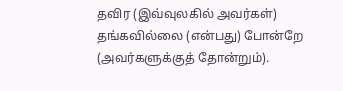தவிர (இவ்வுலகில் அவர்கள்) தங்கவில்லை (என்பது) போன்றே (அவர்களுக்குத் தோன்றும்).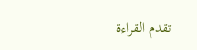تقدم القراءة